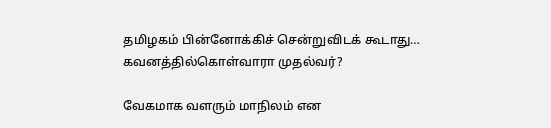தமிழகம் பின்னோக்கிச் சென்றுவிடக் கூடாது… கவனத்தில்கொள்வாரா முதல்வர்?

வேகமாக வளரும் மாநிலம் என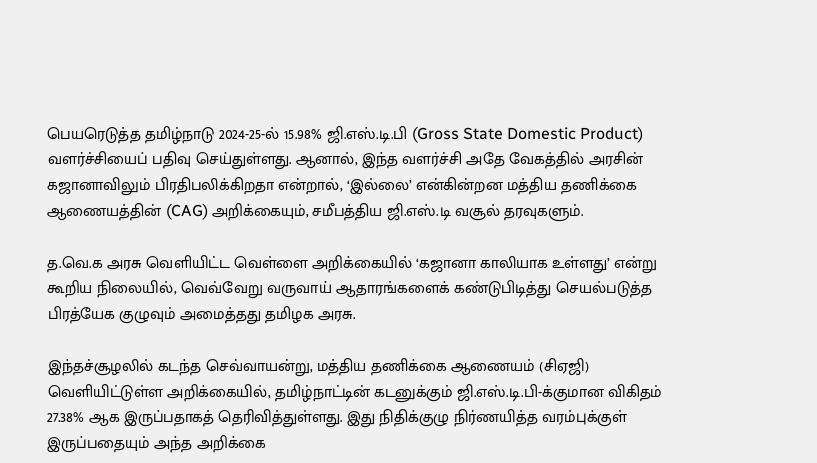பெயரெடுத்த தமிழ்நாடு 2024-25-ல் 15.98% ஜி.எஸ்.டி.பி (Gross State Domestic Product) வளர்ச்சியைப் பதிவு செய்துள்ளது. ஆனால், இந்த வளர்ச்சி அதே வேகத்தில் அரசின் கஜானாவிலும் பிரதிபலிக்கிறதா என்றால், ‘இல்லை’ என்கின்றன மத்திய தணிக்கை ஆணையத்தின் (CAG) அறிக்கையும், சமீபத்திய ஜி.எஸ்.டி வசூல் தரவுகளும்.

த.வெ.க அரசு வெளியிட்ட வெள்ளை அறிக்கையில் ‘கஜானா காலியாக உள்ளது’ என்று கூறிய நிலையில், வெவ்வேறு வருவாய் ஆதாரங்களைக் கண்டுபிடித்து செயல்படுத்த பிரத்யேக குழுவும் அமைத்தது தமிழக அரசு.

இந்தச்சூழலில் கடந்த செவ்வாயன்று, மத்திய தணிக்கை ஆணையம் (சிஏஜி) வெளியிட்டுள்ள அறிக்கையில், தமிழ்நாட்டின் கடனுக்கும் ஜி.எஸ்.டி.பி-க்குமான விகிதம் 27.38% ஆக இருப்பதாகத் தெரிவித்துள்ளது. இது நிதிக்குழு நிர்ணயித்த வரம்புக்குள் இருப்பதையும் அந்த அறிக்கை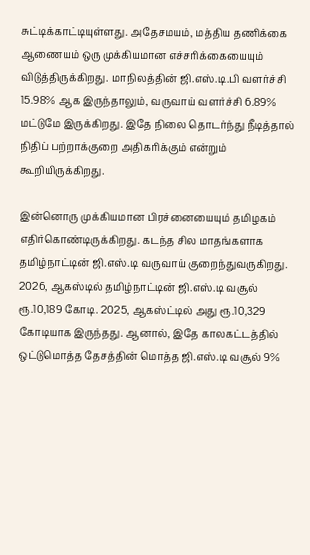சுட்டிக்காட்டியுள்ளது. அதேசமயம், மத்திய தணிக்கை ஆணையம் ஒரு முக்கியமான எச்சரிக்கையையும் விடுத்திருக்கிறது. மாநிலத்தின் ஜி.எஸ்.டி.பி வளர்ச்சி 15.98% ஆக இருந்தாலும், வருவாய் வளர்ச்சி 6.89% மட்டுமே இருக்கிறது. இதே நிலை தொடர்ந்து நீடித்தால் நிதிப் பற்றாக்குறை அதிகரிக்கும் என்றும் கூறியிருக்கிறது.

இன்னொரு முக்கியமான பிரச்னையையும் தமிழகம் எதிர்கொண்டிருக்கிறது. கடந்த சில மாதங்களாக தமிழ்நாட்டின் ஜி.எஸ்.டி வருவாய் குறைந்துவருகிறது. 2026, ஆகஸ்டில் தமிழ்நாட்டின் ஜி.எஸ்.டி வசூல் ரூ.10,189 கோடி. 2025, ஆகஸ்ட்டில் அது ரூ.10,329 கோடியாக இருந்தது. ஆனால், இதே காலகட்டத்தில் ஒட்டுமொத்த தேசத்தின் மொத்த ஜி.எஸ்.டி வசூல் 9%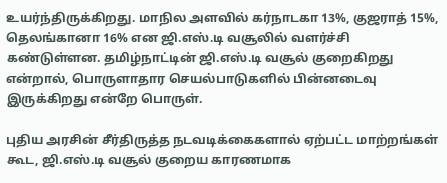உயர்ந்திருக்கிறது. மாநில அளவில் கர்நாடகா 13%, குஜராத் 15%, தெலங்கானா 16% என ஜி.எஸ்.டி வசூலில் வளர்ச்சி கண்டுள்ளன. தமிழ்நாட்டின் ஜி.எஸ்.டி வசூல் குறைகிறது என்றால், பொருளாதார செயல்பாடுகளில் பின்னடைவு இருக்கிறது என்றே பொருள்.

புதிய அரசின் சீர்திருத்த நடவடிக்கைகளால் ஏற்பட்ட மாற்றங்கள் கூட, ஜி.எஸ்.டி வசூல் குறைய காரணமாக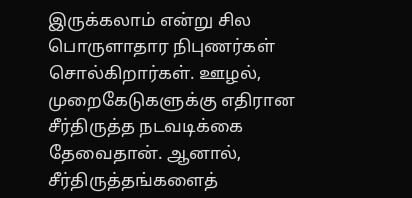இருக்கலாம் என்று சில பொருளாதார நிபுணர்கள் சொல்கிறார்கள். ஊழல், முறைகேடுகளுக்கு எதிரான சீர்திருத்த நடவடிக்கை தேவைதான். ஆனால், சீர்திருத்தங்களைத்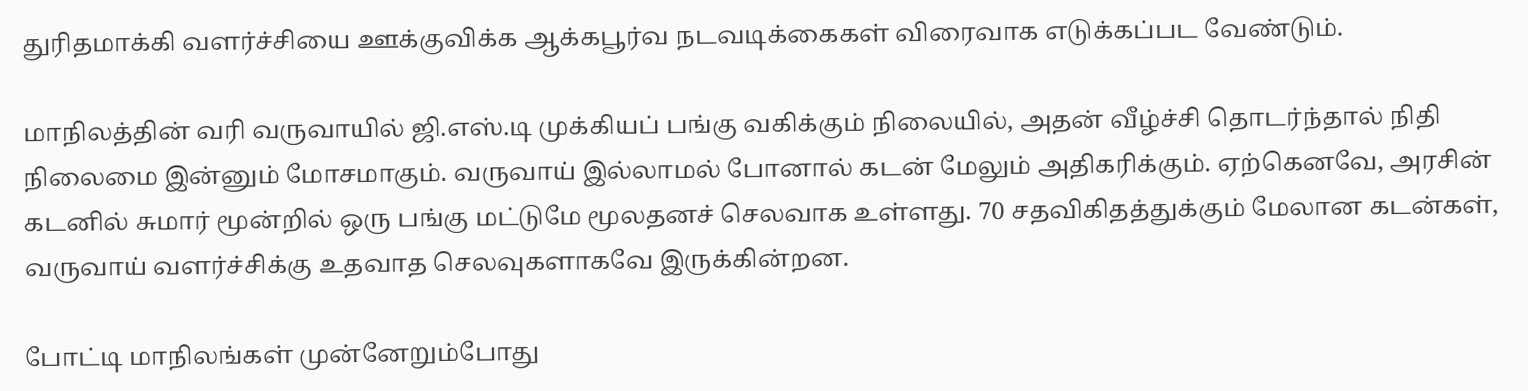துரிதமாக்கி வளர்ச்சியை ஊக்குவிக்க ஆக்கபூர்வ நடவடிக்கைகள் விரைவாக எடுக்கப்பட வேண்டும்.

மாநிலத்தின் வரி வருவாயில் ஜி.எஸ்.டி முக்கியப் பங்கு வகிக்கும் நிலையில், அதன் வீழ்ச்சி தொடர்ந்தால் நிதி நிலைமை இன்னும் மோசமாகும். வருவாய் இல்லாமல் போனால் கடன் மேலும் அதிகரிக்கும். ஏற்கெனவே, அரசின் கடனில் சுமார் மூன்றில் ஒரு பங்கு மட்டுமே மூலதனச் செலவாக உள்ளது. 70 சதவிகிதத்துக்கும் மேலான கடன்கள், வருவாய் வளர்ச்சிக்கு உதவாத செலவுகளாகவே இருக்கின்றன.

போட்டி மாநிலங்கள் முன்னேறும்போது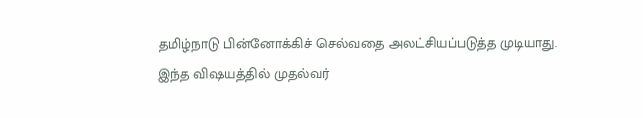தமிழ்நாடு பின்னோக்கிச் செல்வதை அலட்சியப்படுத்த முடியாது. இந்த விஷயத்தில் முதல்வர்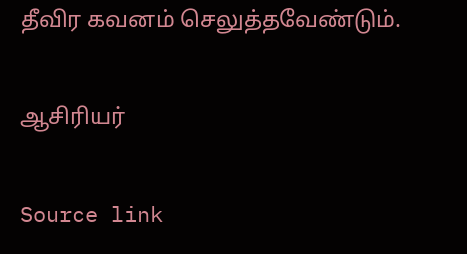தீவிர கவனம் செலுத்தவேண்டும்.

ஆசிரியர்

Source link